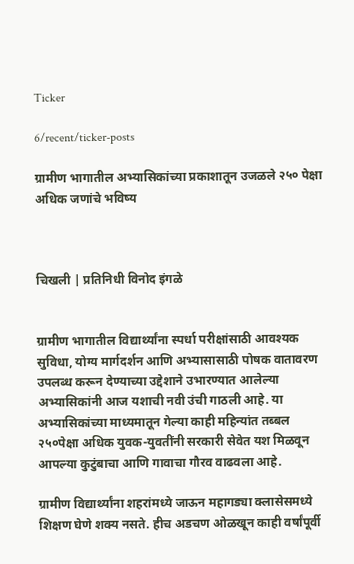Ticker

6/recent/ticker-posts

ग्रामीण भागातील अभ्यासिकांच्या प्रकाशातून उजळले २५० पेक्षा अधिक जणांचे भविष्य



चिखली | प्रतिनिधी विनोद इंगळे


ग्रामीण भागातील विद्यार्थ्यांना स्पर्धा परीक्षांसाठी आवश्यक सुविधा, योग्य मार्गदर्शन आणि अभ्यासासाठी पोषक वातावरण उपलब्ध करून देण्याच्या उद्देशाने उभारण्यात आलेल्या अभ्यासिकांनी आज यशाची नवी उंची गाठली आहे. या अभ्यासिकांच्या माध्यमातून गेल्या काही महिन्यांत तब्बल २५०पेक्षा अधिक युवक-युवतींनी सरकारी सेवेत यश मिळवून आपल्या कुटुंबाचा आणि गावाचा गौरव वाढवला आहे.

ग्रामीण विद्यार्थ्यांना शहरांमध्ये जाऊन महागड्या क्लासेसमध्ये शिक्षण घेणे शक्य नसते. हीच अडचण ओळखून काही वर्षांपूर्वी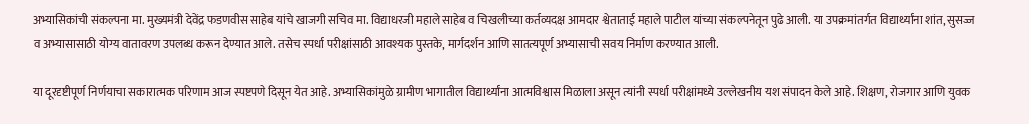अभ्यासिकांची संकल्पना मा. मुख्यमंत्री देवेंद्र फडणवीस साहेब यांचे खाजगी सचिव मा. विद्याधरजी महाले साहेब व चिखलीच्या कर्तव्यदक्ष आमदार श्वेताताई महाले पाटील यांच्या संकल्पनेतून पुढे आली. या उपक्रमांतर्गत विद्यार्थ्यांना शांत, सुसज्ज व अभ्यासासाठी योग्य वातावरण उपलब्ध करून देण्यात आले. तसेच स्पर्धा परीक्षांसाठी आवश्यक पुस्तके, मार्गदर्शन आणि सातत्यपूर्ण अभ्यासाची सवय निर्माण करण्यात आली.

या दूरदृष्टीपूर्ण निर्णयाचा सकारात्मक परिणाम आज स्पष्टपणे दिसून येत आहे. अभ्यासिकांमुळे ग्रामीण भागातील विद्यार्थ्यांना आत्मविश्वास मिळाला असून त्यांनी स्पर्धा परीक्षांमध्ये उल्लेखनीय यश संपादन केले आहे. शिक्षण, रोजगार आणि युवक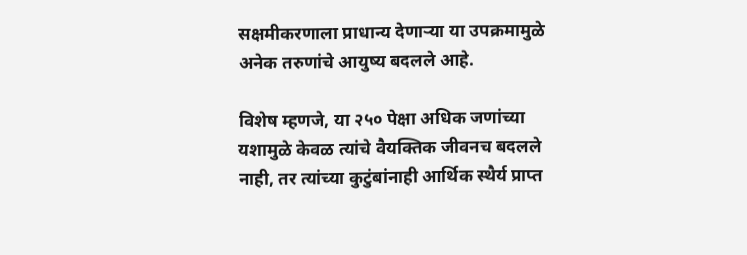सक्षमीकरणाला प्राधान्य देणाऱ्या या उपक्रमामुळे अनेक तरुणांचे आयुष्य बदलले आहे.

विशेष म्हणजे, या २५० पेक्षा अधिक जणांच्या यशामुळे केवळ त्यांचे वैयक्तिक जीवनच बदलले नाही, तर त्यांच्या कुटुंबांनाही आर्थिक स्थैर्य प्राप्त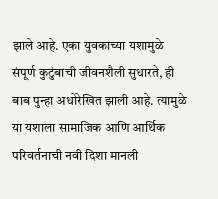झाले आहे. एका युवकाच्या यशामुळे संपूर्ण कुटुंबाची जीवनशैली सुधारते, ही बाब पुन्हा अधोरेखित झाली आहे. त्यामुळे या यशाला सामाजिक आणि आर्थिक परिवर्तनाची नवी दिशा मानली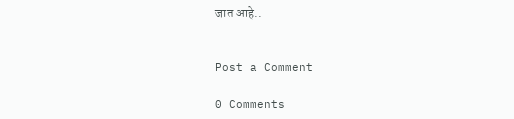जात आहे..


Post a Comment

0 Comments